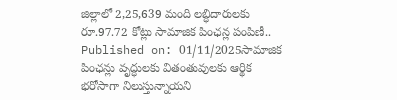జిల్లాలో 2,25,639 మంది లబ్ధిదారులకు రూ.97.72 కోట్లు సామాజిక పింఛన్ల పంపిణీ..
Published on: 01/11/2025సామాజిక పింఛన్లు వృద్ధులకు వితంతువులకు ఆర్థిక భరోసాగా నిలుస్తున్నాయని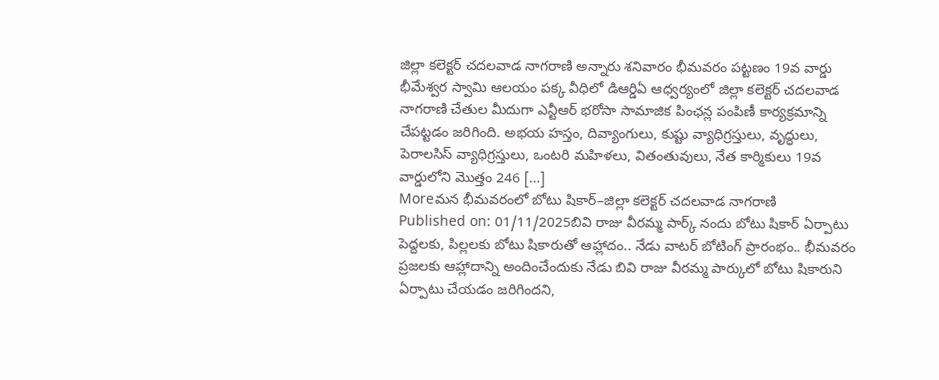జిల్లా కలెక్టర్ చదలవాడ నాగరాణి అన్నారు శనివారం భీమవరం పట్టణం 19వ వార్డు భీమేశ్వర స్వామి ఆలయం పక్క వీధిలో డిఆర్డిఏ ఆధ్వర్యంలో జిల్లా కలెక్టర్ చదలవాడ నాగరాణి చేతుల మీదుగా ఎన్టీఆర్ భరోసా సామాజిక పింఛన్ల పంపిణీ కార్యక్రమాన్ని చేపట్టడం జరిగింది. అభయ హస్తం, దివ్యాంగులు, కుష్టు వ్యాధిగ్రస్తులు, వృద్ధులు, పెరాలసిస్ వ్యాధిగ్రస్తులు, ఒంటరి మహిళలు, వితంతువులు, నేత కార్మికులు 19వ వార్డులోని మొత్తం 246 […]
Moreమన భీమవరంలో బోటు షికార్–జిల్లా కలెక్టర్ చదలవాడ నాగరాణి
Published on: 01/11/2025బివి రాజు వీరమ్మ పార్క్ నందు బోటు షికార్ ఏర్పాటు పెద్దలకు, పిల్లలకు బోటు షికారుతో ఆహ్లాదం.. నేడు వాటర్ బోటింగ్ ప్రారంభం.. భీమవరం ప్రజలకు ఆహ్లాదాన్ని అందించేందుకు నేడు బివి రాజు వీరమ్మ పార్కులో బోటు షికారుని ఏర్పాటు చేయడం జరిగిందని,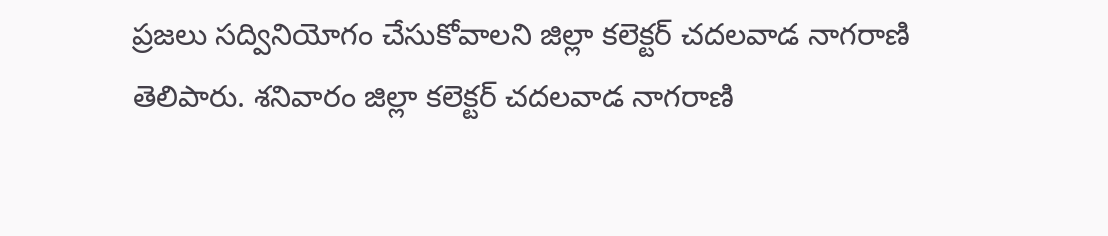ప్రజలు సద్వినియోగం చేసుకోవాలని జిల్లా కలెక్టర్ చదలవాడ నాగరాణి తెలిపారు. శనివారం జిల్లా కలెక్టర్ చదలవాడ నాగరాణి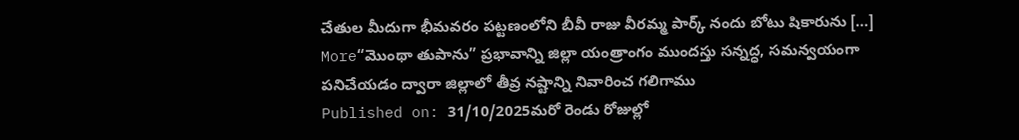చేతుల మీదుగా భీమవరం పట్టణంలోని బీవీ రాజు వీరమ్మ పార్క్ నందు బోటు షికారును […]
More“మొంథా తుపాను” ప్రభావాన్ని జిల్లా యంత్రాంగం ముందస్తు సన్నద్ధ, సమన్వయంగా పనిచేయడం ద్వారా జిల్లాలో తీవ్ర నష్టాన్ని నివారించ గలిగాము
Published on: 31/10/2025మరో రెండు రోజుల్లో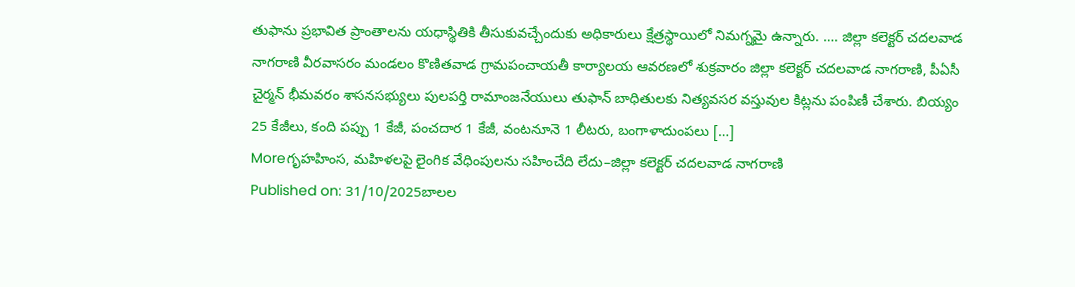తుఫాను ప్రభావిత ప్రాంతాలను యధాస్థితికి తీసుకువచ్చేందుకు అధికారులు క్షేత్రస్థాయిలో నిమగ్నమై ఉన్నారు. …. జిల్లా కలెక్టర్ చదలవాడ నాగరాణి వీరవాసరం మండలం కొణితవాడ గ్రామపంచాయతీ కార్యాలయ ఆవరణలో శుక్రవారం జిల్లా కలెక్టర్ చదలవాడ నాగరాణి, పీఏసీ చైర్మన్ భీమవరం శాసనసభ్యులు పులపర్తి రామాంజనేయులు తుఫాన్ బాధితులకు నిత్యవసర వస్తువుల కిట్లను పంపిణీ చేశారు. బియ్యం 25 కేజీలు, కంది పప్పు 1 కేజీ, పంచదార 1 కేజీ, వంటనూనె 1 లీటరు, బంగాళాదుంపలు […]
Moreగృహహింస, మహిళలపై లైంగిక వేధింపులను సహించేది లేదు–జిల్లా కలెక్టర్ చదలవాడ నాగరాణి
Published on: 31/10/2025బాలల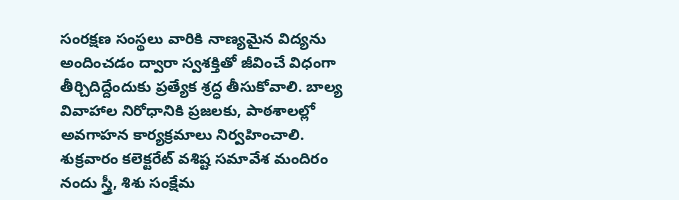సంరక్షణ సంస్థలు వారికి నాణ్యమైన విద్యను అందించడం ద్వారా స్వశక్తితో జీవించే విధంగా తీర్చిదిద్దేందుకు ప్రత్యేక శ్రద్ధ తీసుకోవాలి. బాల్య వివాహాల నిరోధానికి ప్రజలకు, పాఠశాలల్లో అవగాహన కార్యక్రమాలు నిర్వహించాలి. శుక్రవారం కలెక్టరేట్ వశిష్ట సమావేశ మందిరం నందు స్త్రీ, శిశు సంక్షేమ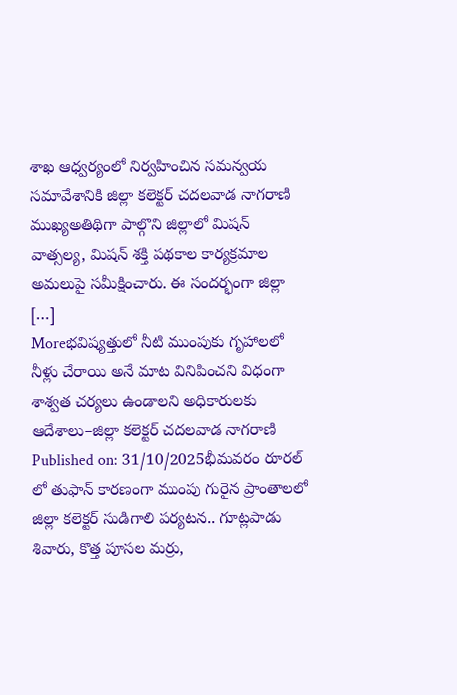శాఖ ఆధ్వర్యంలో నిర్వహించిన సమన్వయ సమావేశానికి జిల్లా కలెక్టర్ చదలవాడ నాగరాణి ముఖ్యఅతిథిగా పాల్గొని జిల్లాలో మిషన్ వాత్సల్య, మిషన్ శక్తి పథకాల కార్యక్రమాల అమలుపై సమీక్షించారు. ఈ సందర్భంగా జిల్లా […]
Moreభవిష్యత్తులో నీటి ముంపుకు గృహాలలో నీళ్లు చేరాయి అనే మాట వినిపించని విధంగా శాశ్వత చర్యలు ఉండాలని అధికారులకు ఆదేశాలు–జిల్లా కలెక్టర్ చదలవాడ నాగరాణి
Published on: 31/10/2025భీమవరం రూరల్ లో తుఫాన్ కారణంగా ముంపు గురైన ప్రాంతాలలో జిల్లా కలెక్టర్ సుడిగాలి పర్యటన.. గూట్లపాడు శివారు, కొత్త పూసల మర్రు,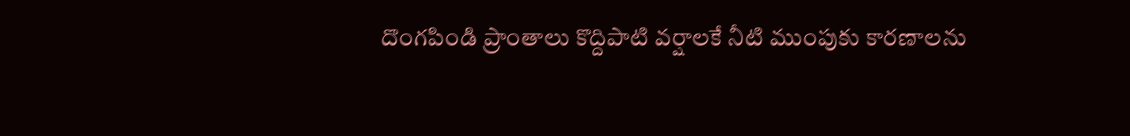దొంగపిండి ప్రాంతాలు కొద్దిపాటి వర్షాలకే నీటి ముంపుకు కారణాలను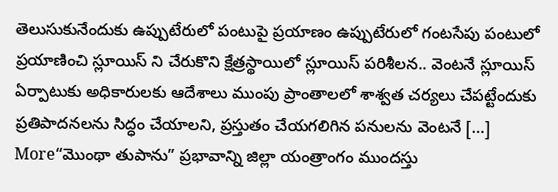తెలుసుకునేందుకు ఉప్పుటేరులో పంటుపై ప్రయాణం ఉప్పుటేరులో గంటసేపు పంటులో ప్రయాణించి స్లూయిస్ ని చేరుకొని క్షేత్రస్థాయిలో స్లూయిస్ పరిశీలన.. వెంటనే స్లూయిస్ ఏర్పాటుకు అధికారులకు ఆదేశాలు ముంపు ప్రాంతాలలో శాశ్వత చర్యలు చేపట్టేందుకు ప్రతిపాదనలను సిద్ధం చేయాలని, ప్రస్తుతం చేయగలిగిన పనులను వెంటనే […]
More“మొంథా తుపాను” ప్రభావాన్ని జిల్లా యంత్రాంగం ముందస్తు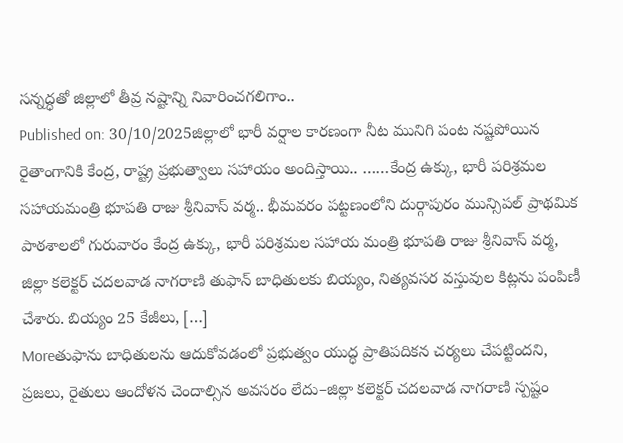సన్నద్ధతో జిల్లాలో తీవ్ర నష్టాన్ని నివారించగలిగాం..
Published on: 30/10/2025జిల్లాలో భారీ వర్షాల కారణంగా నీట మునిగి పంట నష్టపోయిన రైతాంగానికి కేంద్ర, రాష్ట్ర ప్రభుత్వాలు సహాయం అందిస్తాయి.. ……కేంద్ర ఉక్కు, భారీ పరిశ్రమల సహాయమంత్రి భూపతి రాజు శ్రీనివాస్ వర్మ.. భీమవరం పట్టణంలోని దుర్గాపురం మున్సిపల్ ప్రాథమిక పాఠశాలలో గురువారం కేంద్ర ఉక్కు, భారీ పరిశ్రమల సహాయ మంత్రి భూపతి రాజు శ్రీనివాస్ వర్మ, జిల్లా కలెక్టర్ చదలవాడ నాగరాణి తుఫాన్ బాధితులకు బియ్యం, నిత్యవసర వస్తువుల కిట్లను పంపిణీ చేశారు. బియ్యం 25 కేజీలు, […]
Moreతుఫాను బాధితులను ఆదుకోవడంలో ప్రభుత్వం యుద్ధ ప్రాతిపదికన చర్యలు చేపట్టిందని, ప్రజలు, రైతులు ఆందోళన చెందాల్సిన అవసరం లేదు–జిల్లా కలెక్టర్ చదలవాడ నాగరాణి స్పష్టం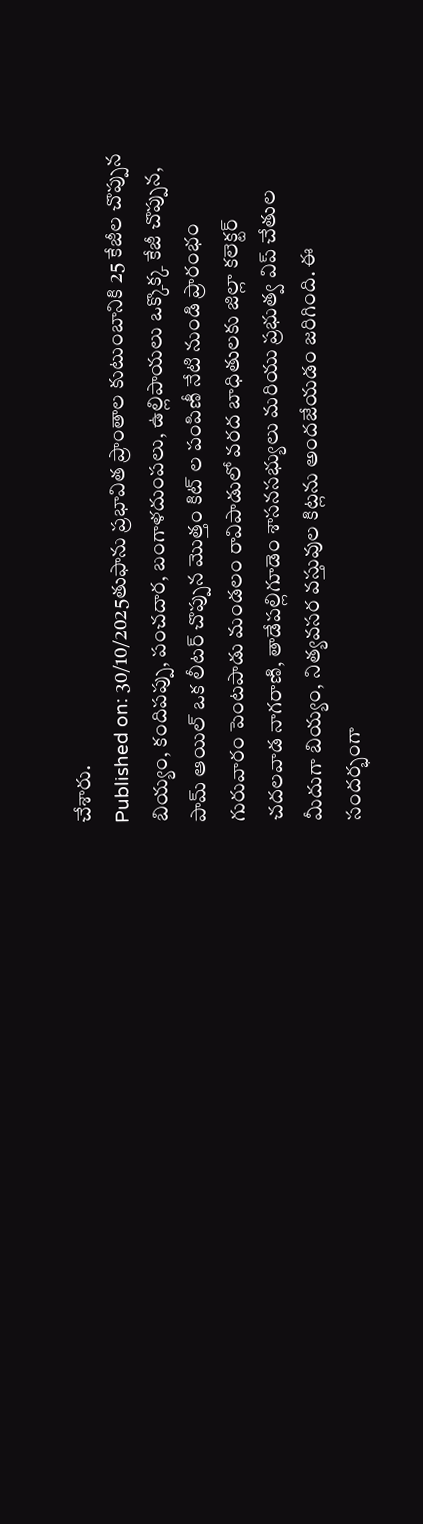చేశారు.
Published on: 30/10/2025తుఫాను ప్రభావిత ప్రాంతాల కుటుంబానికి 25 కేజీల చొప్పున బియ్యం, కందిపప్పు, పంచదార, బంగాళదుంపలు, ఉల్లిపాయలు ఒక్కొక్క కేజీ చొప్పున, పామ్ ఆయిల్ ఒక లీటర్ చొప్పున మొత్తం కిట్ ల పంపిణీ నేటి నుండి ప్రారంభం గురువారం పెంటపాడు మండలం రావిపాడులో వరద బాధితులకు జిల్లా కలెక్టర్ చదలవాడ నాగరాణి, తాడేపల్లిగూడెం శాసనసభ్యులు మరియు ప్రభుత్వ విప్ చేతుల మీదుగా బియ్యం, నిత్యవసర వస్తువుల కిట్లను అందజేయడం జరిగింది. ఈ సందర్భంగా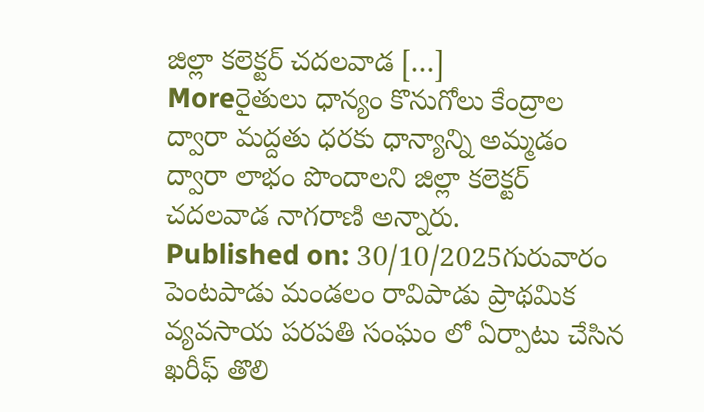జిల్లా కలెక్టర్ చదలవాడ […]
Moreరైతులు ధాన్యం కొనుగోలు కేంద్రాల ద్వారా మద్దతు ధరకు ధాన్యాన్ని అమ్మడం ద్వారా లాభం పొందాలని జిల్లా కలెక్టర్ చదలవాడ నాగరాణి అన్నారు.
Published on: 30/10/2025గురువారం పెంటపాడు మండలం రావిపాడు ప్రాథమిక వ్యవసాయ పరపతి సంఘం లో ఏర్పాటు చేసిన ఖరీఫ్ తొలి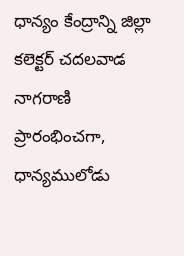ధాన్యం కేంద్రాన్ని జిల్లా కలెక్టర్ చదలవాడ నాగరాణి ప్రారంభించగా, ధాన్యములోడు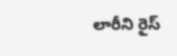లారీని రైస్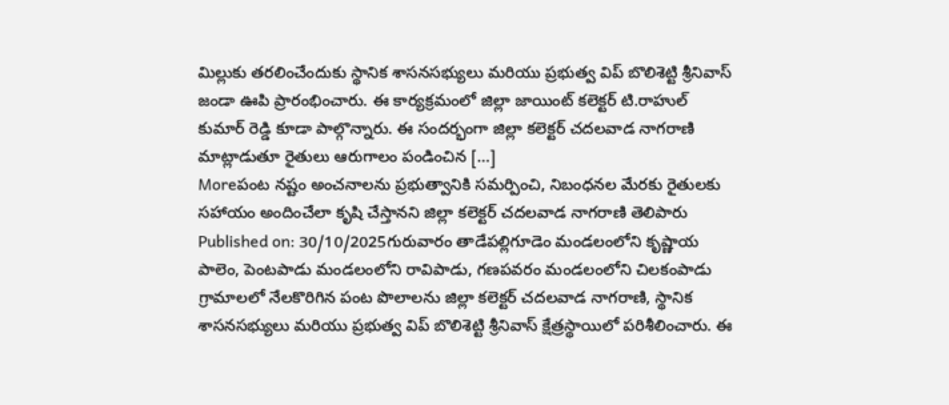మిల్లుకు తరలించేందుకు స్థానిక శాసనసభ్యులు మరియు ప్రభుత్వ విప్ బొలిశెట్టి శ్రీనివాస్ జండా ఊపి ప్రారంభించారు. ఈ కార్యక్రమంలో జిల్లా జాయింట్ కలెక్టర్ టి.రాహుల్ కుమార్ రెడ్డి కూడా పాల్గొన్నారు. ఈ సందర్భంగా జిల్లా కలెక్టర్ చదలవాడ నాగరాణి మాట్లాడుతూ రైతులు ఆరుగాలం పండించిన […]
Moreపంట నష్టం అంచనాలను ప్రభుత్వానికి సమర్పించి, నిబంధనల మేరకు రైతులకు సహాయం అందించేలా కృషి చేస్తానని జిల్లా కలెక్టర్ చదలవాడ నాగరాణి తెలిపారు
Published on: 30/10/2025గురువారం తాడేపల్లిగూడెం మండలంలోని కృష్ణాయ పాలెం, పెంటపాడు మండలంలోని రావిపాడు, గణపవరం మండలంలోని చిలకంపాడు గ్రామాలలో నేలకొరిగిన పంట పొలాలను జిల్లా కలెక్టర్ చదలవాడ నాగరాణి, స్థానిక శాసనసభ్యులు మరియు ప్రభుత్వ విప్ బొలిశెట్టి శ్రీనివాస్ క్షేత్రస్థాయిలో పరిశీలించారు. ఈ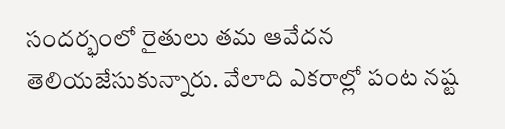సందర్భంలో రైతులు తమ ఆవేదన తెలియజేసుకున్నారు. వేలాది ఎకరాల్లో పంట నష్ట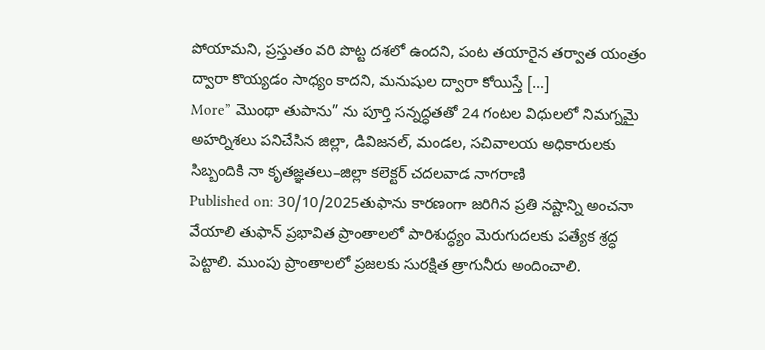పోయామని, ప్రస్తుతం వరి పొట్ట దశలో ఉందని, పంట తయారైన తర్వాత యంత్రం ద్వారా కొయ్యడం సాధ్యం కాదని, మనుషుల ద్వారా కోయిస్తే […]
More” మొంథా తుపాను” ను పూర్తి సన్నద్ధతతో 24 గంటల విధులలో నిమగ్నమై అహర్నిశలు పనిచేసిన జిల్లా, డివిజనల్, మండల, సచివాలయ అధికారులకు సిబ్బందికి నా కృతజ్ఞతలు–జిల్లా కలెక్టర్ చదలవాడ నాగరాణి
Published on: 30/10/2025తుఫాను కారణంగా జరిగిన ప్రతి నష్టాన్ని అంచనా వేయాలి తుఫాన్ ప్రభావిత ప్రాంతాలలో పారిశుద్ధ్యం మెరుగుదలకు పత్యేక శ్రద్ధ పెట్టాలి. ముంపు ప్రాంతాలలో ప్రజలకు సురక్షిత త్రాగునీరు అందించాలి.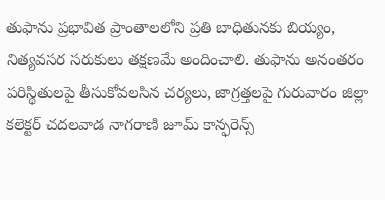తుఫాను ప్రభావిత ప్రాంతాలలోని ప్రతి బాధితునకు బియ్యం, నిత్యవసర సరుకులు తక్షణమే అందించాలి. తుఫాను అనంతరం పరిస్థితులపై తీసుకోవలసిన చర్యలు, జాగ్రత్తలపై గురువారం జిల్లా కలెక్టర్ చదలవాడ నాగరాణి జూమ్ కాన్ఫరెన్స్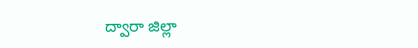ద్వారా జిల్లా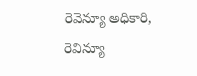రెవెన్యూ అధికారి, రెవిన్యూ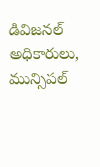డివిజనల్ అధికారులు, మున్సిపల్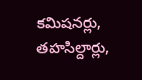కమిషనర్లు, తహసిల్దార్లు,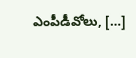ఎంపీడీవోలు, […]